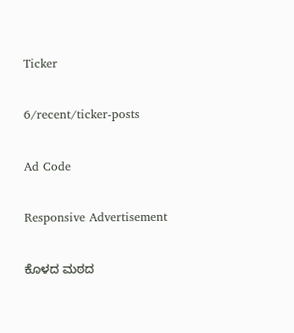Ticker

6/recent/ticker-posts

Ad Code

Responsive Advertisement

ಕೊಳದ ಮಠದ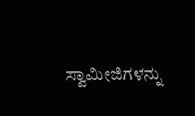ಸ್ವಾಮೀಜಿಗಳನ್ನು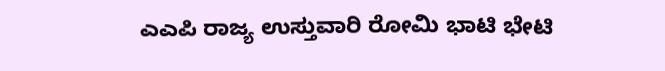ಎಎಪಿ ರಾಜ್ಯ ಉಸ್ತುವಾರಿ ರೋಮಿ ಭಾಟಿ ಭೇಟಿ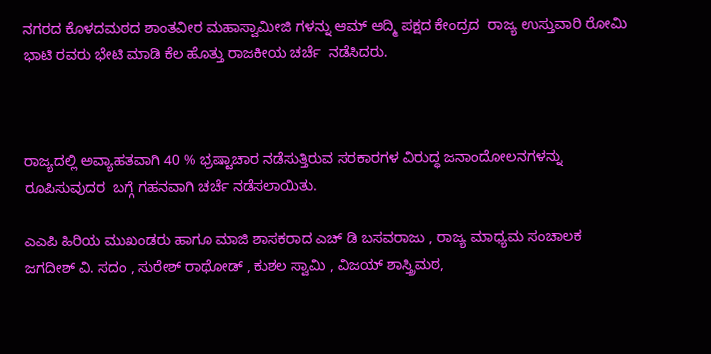ನಗರದ ಕೊಳದಮಠದ ಶಾಂತವೀರ ಮಹಾಸ್ವಾಮೀಜಿ ಗಳನ್ನು ಆಮ್ ಆದ್ಮಿ ಪಕ್ಷದ ಕೇಂದ್ರದ  ರಾಜ್ಯ ಉಸ್ತುವಾರಿ ರೋಮಿ ಭಾಟಿ ರವರು ಭೇಟಿ ಮಾಡಿ ಕೆಲ ಹೊತ್ತು ರಾಜಕೀಯ ಚರ್ಚೆ  ನಡೆಸಿದರು.



ರಾಜ್ಯದಲ್ಲಿ ಅವ್ಯಾಹತವಾಗಿ 40 % ಭ್ರಷ್ಟಾಚಾರ ನಡೆಸುತ್ತಿರುವ ಸರಕಾರಗಳ ವಿರುದ್ಧ ಜನಾಂದೋಲನಗಳನ್ನು ರೂಪಿಸುವುದರ  ಬಗ್ಗೆ ಗಹನವಾಗಿ ಚರ್ಚೆ ನಡೆಸಲಾಯಿತು.

ಎಎಪಿ ಹಿರಿಯ ಮುಖಂಡರು ಹಾಗೂ ಮಾಜಿ ಶಾಸಕರಾದ ಎಚ್ ಡಿ ಬಸವರಾಜು , ರಾಜ್ಯ ಮಾಧ್ಯಮ ಸಂಚಾಲಕ ಜಗದೀಶ್ ವಿ. ಸದಂ , ಸುರೇಶ್ ರಾಥೋಡ್ , ಕುಶಲ ಸ್ವಾಮಿ , ವಿಜಯ್ ಶಾಸ್ತ್ರಿಮಠ,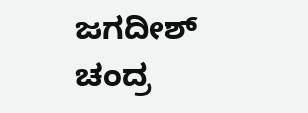ಜಗದೀಶ್ ಚಂದ್ರ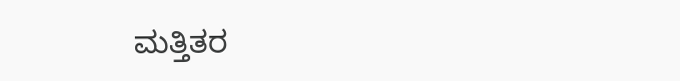ಮತ್ತಿತರ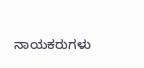ನಾಯಕರುಗಳು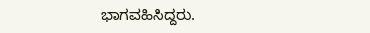ಭಾಗವಹಿಸಿದ್ದರು.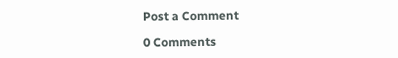Post a Comment

0 Comments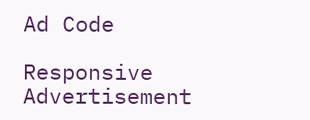Ad Code

Responsive Advertisement